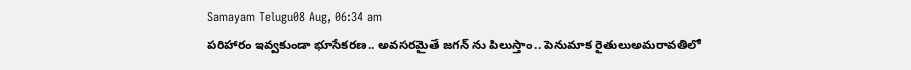Samayam Telugu08 Aug, 06:34 am
పరిహారం ఇవ్వకుండా భూసేకరణ.. అవసరమైతే జగన్ ను పిలుస్తాం.. పెనుమాక రైతులుఅమరావతిలో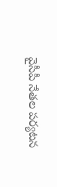వైసీపీ నేతల పర్యటన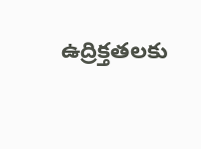ఉద్రిక్తతలకు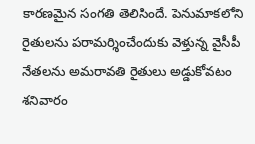కారణమైన సంగతి తెలిసిందే. పెనుమాకలోని రైతులను పరామర్శించేందుకు వెళ్తున్న వైసీపీ నేతలను అమరావతి రైతులు అడ్డుకోవటం శనివారం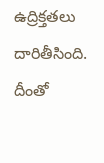ఉద్రిక్తతలు దారితీసింది. దీంతో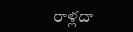రాళ్లదా